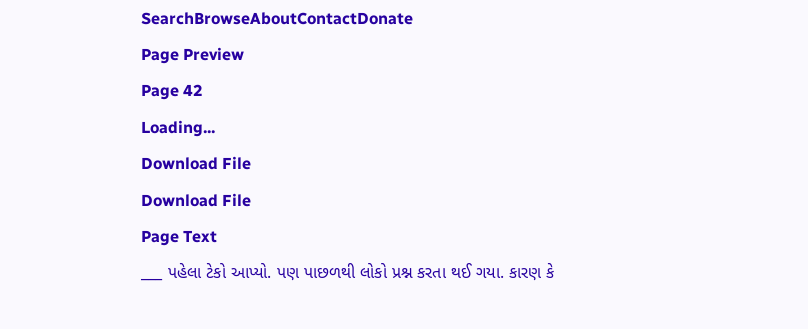SearchBrowseAboutContactDonate
Page Preview
Page 42
Loading...
Download File
Download File
Page Text
___ પહેલા ટેકો આપ્યો. પણ પાછળથી લોકો પ્રશ્ન કરતા થઈ ગયા. કારણ કે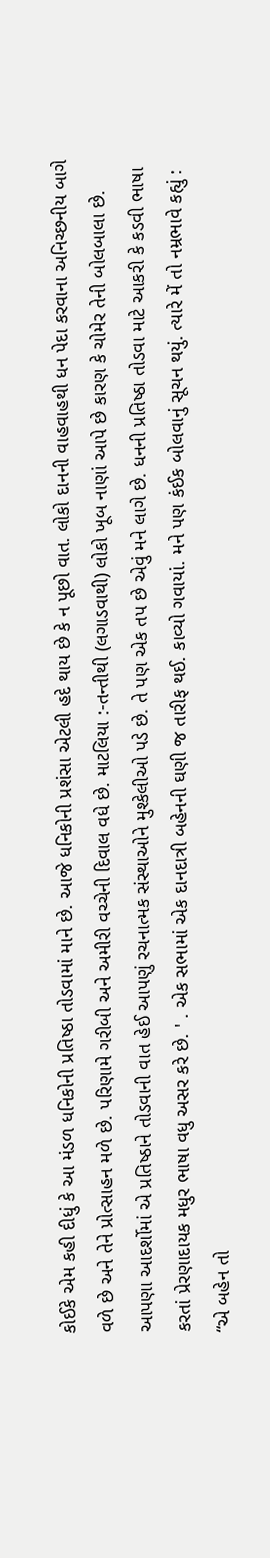કોઈકે એમ કહી દીધું કે આ મંડળ ધનિકોની પ્રતિષ્ઠા તોડવામાં માને છે. આજે ધનિકોની પ્રશંસા એટલી હદે થાય છે કે ન પૂછો વાત. લોકો દાનની વાહવાહથી ધન પેદા કરવાના અનિચ્છનીય બાગે વળે છે અને તેને પ્રોત્સાહન મળે છે. પરિણામે ગરીબી અને અમીરી વચ્ચેની દિવાલ વધે છે. માટલિયા :-તન્તીથી (લગાડવાથી) લોકો ખૂબ નાણાં આપે છે કારણ કે ચોમેર તેની બોલબાલા છે. આપણા આદર્શોમાં એ પ્રતિષ્ઠાને તોડવાની વાત હેઈ આપણું રચનાત્મક સંસ્થાઓને મુશ્કેલીઓ પડે છે. તે પણ એક તપ છે એવું મને લાગે છે. ધનની પ્રતિષ્ઠા તોડવા માટે આકરી કે કડવી ભાષા કરતાં પ્રેરણાદાયક મધુર ભાષા વધુ અસર કરે છે. ' . એક સભામાં એક દાનદાત્રી બહેનની ઘણી જ તારીફ થઈ. કાવ્યો ગવાયાં. મને પણ કંઈક બોલવાનું સૂચન થયું. ત્યારે મેં તો નમ્રભાવે કહ્યું : “એ બહેન તો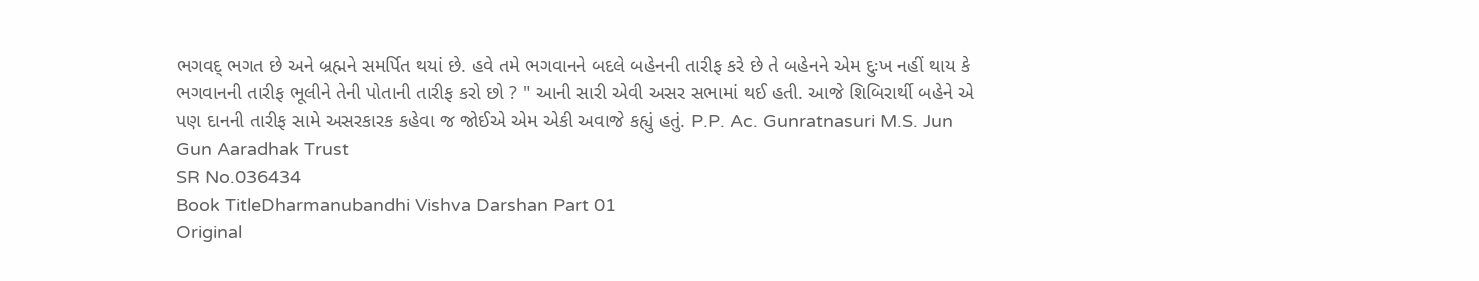ભગવદ્ ભગત છે અને બ્રહ્મને સમર્પિત થયાં છે. હવે તમે ભગવાનને બદલે બહેનની તારીફ કરે છે તે બહેનને એમ દુઃખ નહીં થાય કે ભગવાનની તારીફ ભૂલીને તેની પોતાની તારીફ કરો છો ? " આની સારી એવી અસર સભામાં થઈ હતી. આજે શિબિરાર્થી બહેને એ પણ દાનની તારીફ સામે અસરકારક કહેવા જ જોઈએ એમ એકી અવાજે કહ્યું હતું. P.P. Ac. Gunratnasuri M.S. Jun Gun Aaradhak Trust
SR No.036434
Book TitleDharmanubandhi Vishva Darshan Part 01
Original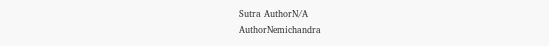Sutra AuthorN/A
AuthorNemichandra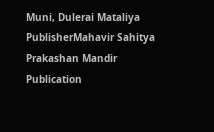Muni, Dulerai Mataliya
PublisherMahavir Sahitya Prakashan Mandir
Publication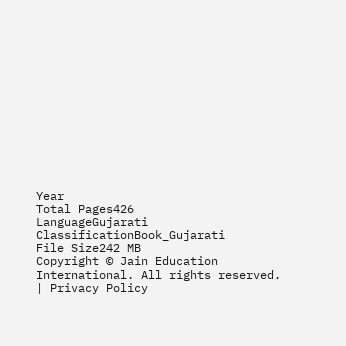Year
Total Pages426
LanguageGujarati
ClassificationBook_Gujarati
File Size242 MB
Copyright © Jain Education International. All rights reserved. | Privacy Policy